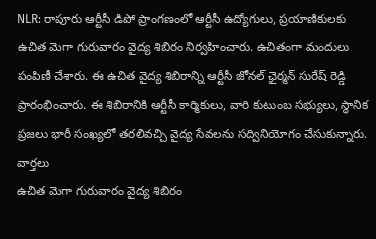NLR: రాపూరు ఆర్టీసీ డిపో ప్రాంగణంలో ఆర్టీసీ ఉద్యోగులు, ప్రయాణికులకు ఉచిత మెగా గురువారం వైద్య శిబిరం నిర్వహించారు. ఉచితంగా మందులు పంపిణీ చేశారు. ఈ ఉచిత వైద్య శిబిరాన్ని ఆర్టీసీ జోనల్ ఛైర్మన్ సురేష్ రెడ్డి ప్రారంభించారు. ఈ శిబిరానికి ఆర్టీసీ కార్మికులు, వారి కుటుంబ సభ్యులు, స్థానిక ప్రజలు భారీ సంఖ్యలో తరలివచ్చి వైద్య సేవలను సద్వినియోగం చేసుకున్నారు.
వార్తలు
ఉచిత మెగా గురువారం వైద్య శిబిరం